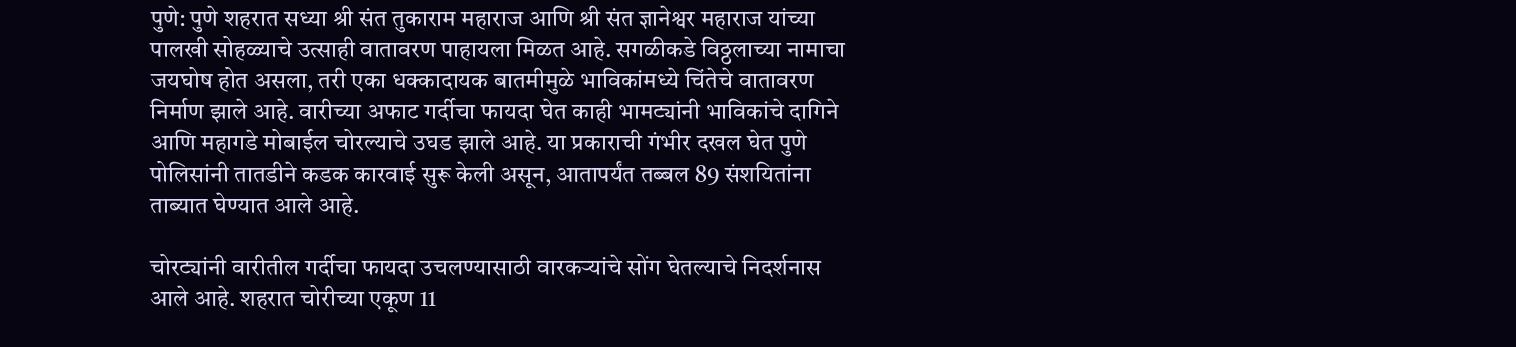पुणे: पुणे शहरात सध्या श्री संत तुकाराम महाराज आणि श्री संत ज्ञानेश्वर महाराज यांच्या पालखी सोहळ्याचे उत्साही वातावरण पाहायला मिळत आहे. सगळीकडे विठ्ठलाच्या नामाचा जयघोष होत असला, तरी एका धक्कादायक बातमीमुळे भाविकांमध्ये चिंतेचे वातावरण निर्माण झाले आहे. वारीच्या अफाट गर्दीचा फायदा घेत काही भामट्यांनी भाविकांचे दागिने आणि महागडे मोबाईल चोरल्याचे उघड झाले आहे. या प्रकाराची गंभीर दखल घेत पुणे पोलिसांनी तातडीने कडक कारवाई सुरू केली असून, आतापर्यंत तब्बल 89 संशयितांना ताब्यात घेण्यात आले आहे.

चोरट्यांनी वारीतील गर्दीचा फायदा उचलण्यासाठी वारकऱ्यांचे सोंग घेतल्याचे निदर्शनास आले आहे. शहरात चोरीच्या एकूण 11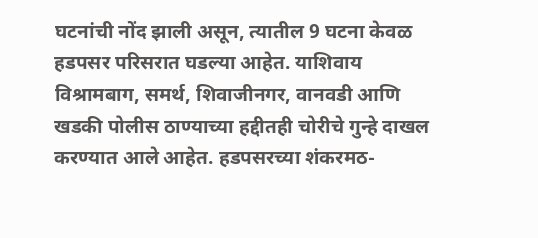घटनांची नोंद झाली असून, त्यातील 9 घटना केवळ हडपसर परिसरात घडल्या आहेत. याशिवाय विश्रामबाग, समर्थ, शिवाजीनगर, वानवडी आणि खडकी पोलीस ठाण्याच्या हद्दीतही चोरीचे गुन्हे दाखल करण्यात आले आहेत. हडपसरच्या शंकरमठ-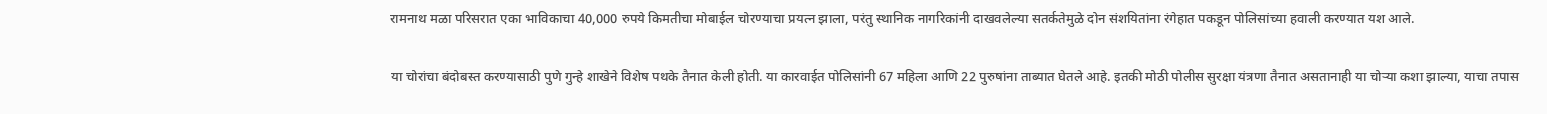रामनाथ मळा परिसरात एका भाविकाचा 40,000 रुपये किमतीचा मोबाईल चोरण्याचा प्रयत्न झाला, परंतु स्थानिक नागरिकांनी दाखवलेल्या सतर्कतेमुळे दोन संशयितांना रंगेहात पकडून पोलिसांच्या हवाली करण्यात यश आले.

या चोरांचा बंदोबस्त करण्यासाठी पुणे गुन्हे शाखेने विशेष पथके तैनात केली होती. या कारवाईत पोलिसांनी 67 महिला आणि 22 पुरुषांना ताब्यात घेतले आहे. इतकी मोठी पोलीस सुरक्षा यंत्रणा तैनात असतानाही या चोऱ्या कशा झाल्या, याचा तपास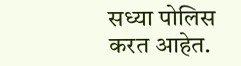सध्या पोलिस करत आहेत.